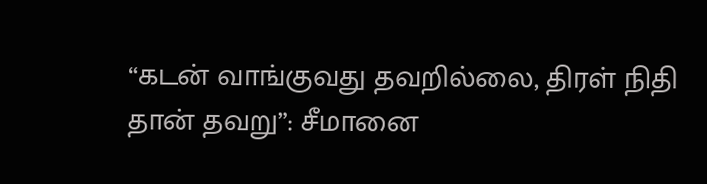“கடன் வாங்குவது தவறில்லை, திரள் நிதி தான் தவறு”: சீமானை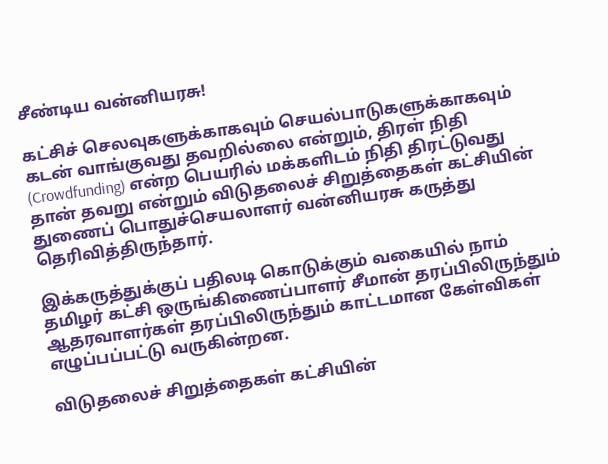சீண்டிய வன்னியரசு!

கட்சிச் செலவுகளுக்காகவும் செயல்பாடுகளுக்காகவும் கடன் வாங்குவது தவறில்லை என்றும், திரள் நிதி (Crowdfunding) என்ற பெயரில் மக்களிடம் நிதி திரட்டுவது தான் தவறு என்றும் விடுதலைச் சிறுத்தைகள் கட்சியின் துணைப் பொதுச்செயலாளர் வன்னியரசு கருத்து தெரிவித்திருந்தார்.

இக்கருத்துக்குப் பதிலடி கொடுக்கும் வகையில் நாம் தமிழர் கட்சி ஒருங்கிணைப்பாளர் சீமான் தரப்பிலிருந்தும் ஆதரவாளர்கள் தரப்பிலிருந்தும் காட்டமான கேள்விகள் எழுப்பப்பட்டு வருகின்றன.

விடுதலைச் சிறுத்தைகள் கட்சியின்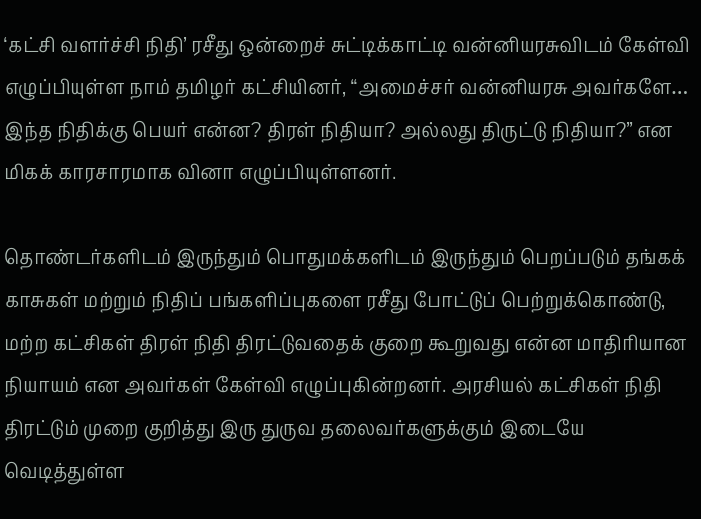‘கட்சி வளர்ச்சி நிதி’ ரசீது ஒன்றைச் சுட்டிக்காட்டி வன்னியரசுவிடம் கேள்வி எழுப்பியுள்ள நாம் தமிழர் கட்சியினர், “அமைச்சர் வன்னியரசு அவர்களே… இந்த நிதிக்கு பெயர் என்ன? திரள் நிதியா? அல்லது திருட்டு நிதியா?” என மிகக் காரசாரமாக வினா எழுப்பியுள்ளனர்.

தொண்டர்களிடம் இருந்தும் பொதுமக்களிடம் இருந்தும் பெறப்படும் தங்கக் காசுகள் மற்றும் நிதிப் பங்களிப்புகளை ரசீது போட்டுப் பெற்றுக்கொண்டு, மற்ற கட்சிகள் திரள் நிதி திரட்டுவதைக் குறை கூறுவது என்ன மாதிரியான நியாயம் என அவர்கள் கேள்வி எழுப்புகின்றனர். அரசியல் கட்சிகள் நிதி திரட்டும் முறை குறித்து இரு துருவ தலைவர்களுக்கும் இடையே வெடித்துள்ள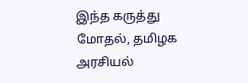இந்த கருத்து மோதல், தமிழக அரசியல்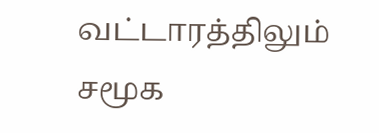வட்டாரத்திலும் சமூக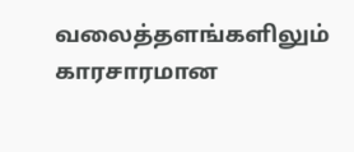வலைத்தளங்களிலும் காரசாரமான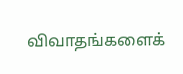விவாதங்களைக்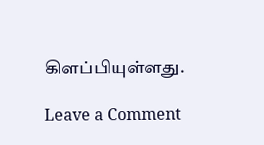கிளப்பியுள்ளது.

Leave a Comment